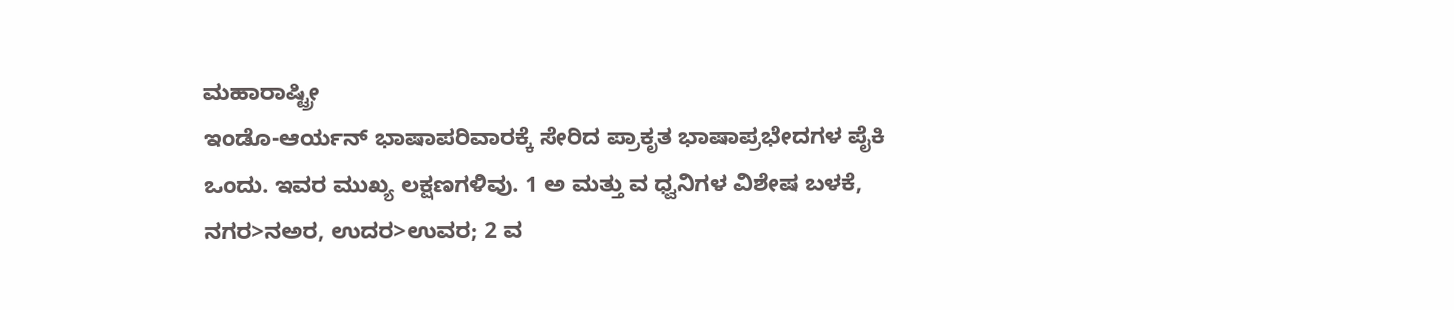ಮಹಾರಾಷ್ಟ್ರೀ
ಇಂಡೊ-ಆರ್ಯನ್ ಭಾಷಾಪರಿವಾರಕ್ಕೆ ಸೇರಿದ ಪ್ರಾಕೃತ ಭಾಷಾಪ್ರಭೇದಗಳ ಪೈಕಿ ಒಂದು. ಇವರ ಮುಖ್ಯ ಲಕ್ಷಣಗಳಿವು. 1 ಅ ಮತ್ತು ವ ಧ್ವನಿಗಳ ವಿಶೇಷ ಬಳಕೆ, ನಗರ>ನಅರ, ಉದರ>ಉವರ; 2 ವ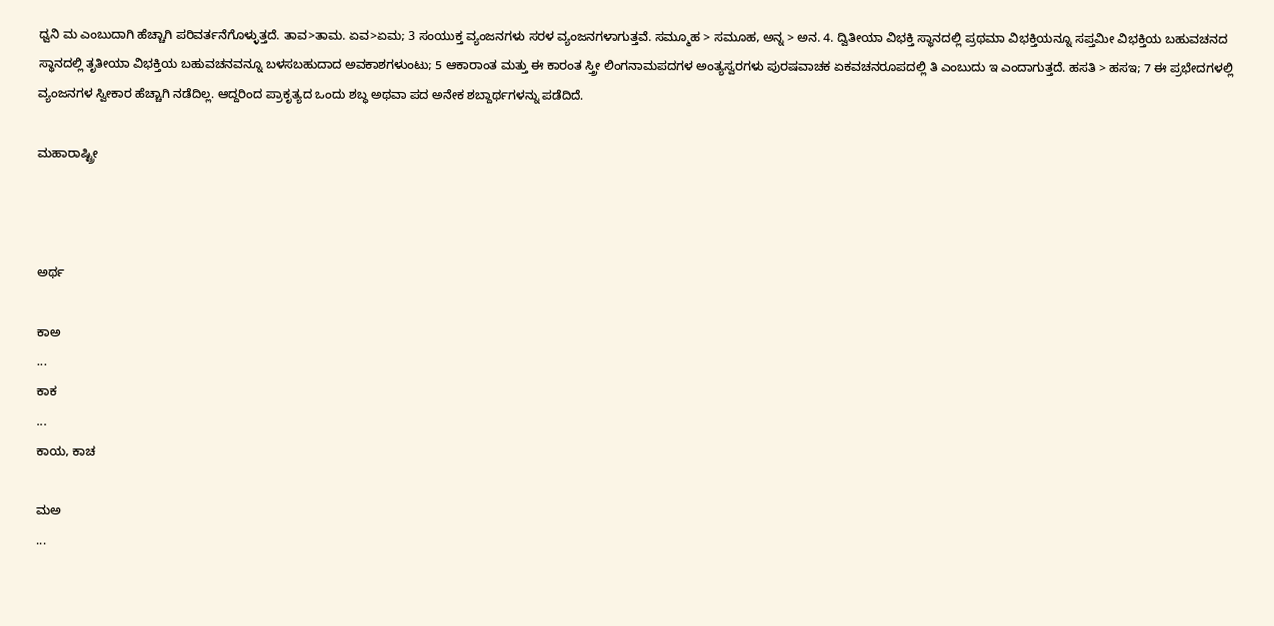ಧ್ವನಿ ಮ ಎಂಬುದಾಗಿ ಹೆಚ್ಚಾಗಿ ಪರಿವರ್ತನೆಗೊಳ್ಳುತ್ತದೆ. ತಾವ>ತಾಮ. ಏವ>ಏಮ; 3 ಸಂಯುಕ್ತ ವ್ಯಂಜನಗಳು ಸರಳ ವ್ಯಂಜನಗಳಾಗುತ್ತವೆ. ಸಮ್ಮೂಹ > ಸಮೂಹ, ಅನ್ನ > ಅನ. 4. ದ್ವಿತೀಯಾ ವಿಭಕ್ತಿ ಸ್ಥಾನದಲ್ಲಿ ಪ್ರಥಮಾ ವಿಭಕ್ತಿಯನ್ನೂ ಸಪ್ತಮೀ ವಿಭಕ್ತಿಯ ಬಹುವಚನದ ಸ್ಥಾನದಲ್ಲಿ ತೃತೀಯಾ ವಿಭಕ್ತಿಯ ಬಹುವಚನವನ್ನೂ ಬಳಸಬಹುದಾದ ಅವಕಾಶಗಳುಂಟು; 5 ಆಕಾರಾಂತ ಮತ್ತು ಈ ಕಾರಂತ ಸ್ತ್ರೀ ಲಿಂಗನಾಮಪದಗಳ ಅಂತ್ಯಸ್ವರಗಳು ಪುರಷವಾಚಕ ಏಕವಚನರೂಪದಲ್ಲಿ ತಿ ಎಂಬುದು ಇ ಎಂದಾಗುತ್ತದೆ. ಹಸತಿ > ಹಸಇ; 7 ಈ ಪ್ರಭೇದಗಳಲ್ಲಿ ವ್ಯಂಜನಗಳ ಸ್ವೀಕಾರ ಹೆಚ್ಚಾಗಿ ನಡೆದಿಲ್ಲ. ಆದ್ದರಿಂದ ಪ್ರಾಕೃತ್ಯದ ಒಂದು ಶಬ್ಧ ಅಥವಾ ಪದ ಅನೇಕ ಶಬ್ದಾರ್ಥಗಳನ್ನು ಪಡೆದಿದೆ.

ಮಹಾರಾಷ್ಟ್ರೀ



ಅರ್ಥ

ಕಾಅ
...
ಕಾಕ
...
ಕಾಯ, ಕಾಚ

ಮಅ
...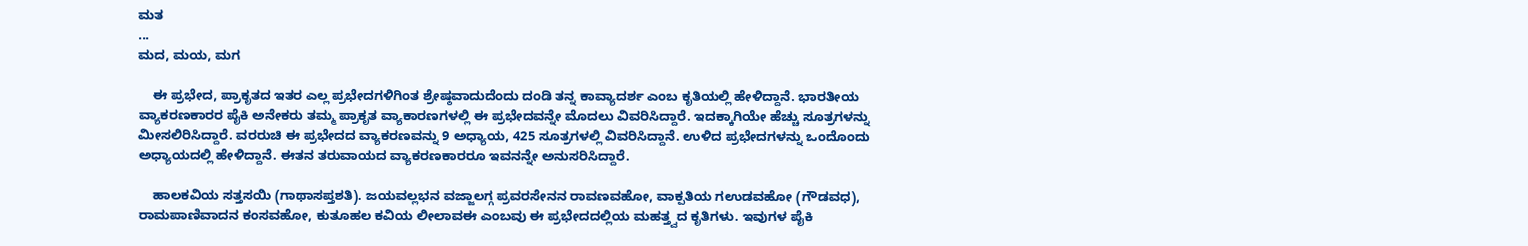ಮತ
...
ಮದ, ಮಯ, ಮಗ

    ಈ ಪ್ರಭೇದ, ಪ್ರಾಕೃತದ ಇತರ ಎಲ್ಲ ಪ್ರಭೇದಗಳಿಗಿಂತ ಶ್ರೇಷ್ಠವಾದುದೆಂದು ದಂಡಿ ತನ್ನ ಕಾವ್ಯಾದರ್ಶ ಎಂಬ ಕೃತಿಯಲ್ಲಿ ಹೇಳಿದ್ದಾನೆ. ಭಾರತೀಯ ವ್ಯಾಕರಣಕಾರರ ಪೈಕಿ ಅನೇಕರು ತಮ್ಮ ಪ್ರಾಕೃತ ವ್ಯಾಕಾರಣಗಳಲ್ಲಿ ಈ ಪ್ರಭೇದವನ್ನೇ ಮೊದಲು ವಿವರಿಸಿದ್ದಾರೆ. ಇದಕ್ಕಾಗಿಯೇ ಹೆಚ್ಚು ಸೂತ್ರಗಳನ್ನು ಮೀಸಲಿರಿಸಿದ್ದಾರೆ. ವರರುಚಿ ಈ ಪ್ರಭೇದದ ವ್ಯಾಕರಣವನ್ನು 9 ಅಧ್ಯಾಯ, 425 ಸೂತ್ರಗಳಲ್ಲಿ ವಿವರಿಸಿದ್ದಾನೆ. ಉಳಿದ ಪ್ರಭೇದಗಳನ್ನು ಒಂದೊಂದು ಅಧ್ಯಾಯದಲ್ಲಿ ಹೇಳಿದ್ದಾನೆ. ಈತನ ತರುವಾಯದ ವ್ಯಾಕರಣಕಾರರೂ ಇವನನ್ನೇ ಅನುಸರಿಸಿದ್ದಾರೆ.

    ಹಾಲಕವಿಯ ಸತ್ತಸಯಿ (ಗಾಥಾಸಪ್ತಶತಿ). ಜಯವಲ್ಲಭನ ವಜ್ಜಾಲಗ್ಗ ಪ್ರವರಸೇನನ ರಾವಣವಹೋ, ವಾಕ್ಪತಿಯ ಗಉಡವಹೋ (ಗೌಡವಧ), ರಾಮಪಾಣಿವಾದನ ಕಂಸವಹೋ, ಕುತೂಹಲ ಕವಿಯ ಲೀಲಾವಈ ಎಂಬವು ಈ ಪ್ರಭೇದದಲ್ಲಿಯ ಮಹತ್ತ್ವದ ಕೃತಿಗಳು. ಇವುಗಳ ಪೈಕಿ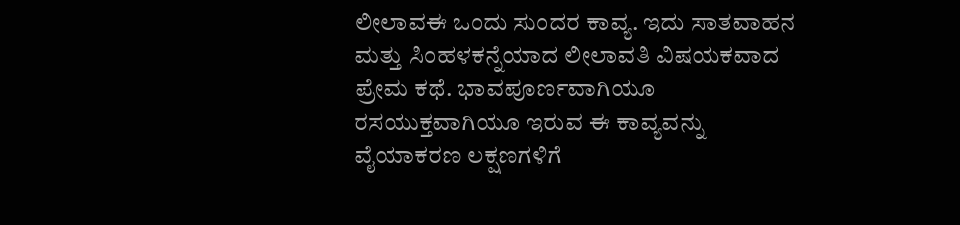ಲೀಲಾವಈ ಒಂದು ಸುಂದರ ಕಾವ್ಯ. ಇದು ಸಾತವಾಹನ ಮತ್ತು ಸಿಂಹಳಕನ್ನೆಯಾದ ಲೀಲಾವತಿ ವಿಷಯಕವಾದ ಪ್ರೇಮ ಕಥೆ. ಭಾವಪೂರ್ಣವಾಗಿಯೂ ರಸಯುಕ್ತವಾಗಿಯೂ ಇರುವ ಈ ಕಾವ್ಯವನ್ನು ವೈಯಾಕರಣ ಲಕ್ಷಣಗಳಿಗೆ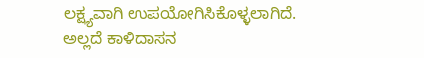ಲಕ್ಷ್ಯವಾಗಿ ಉಪಯೋಗಿಸಿಕೊಳ್ಳಲಾಗಿದೆ. ಅಲ್ಲದೆ ಕಾಳಿದಾಸನ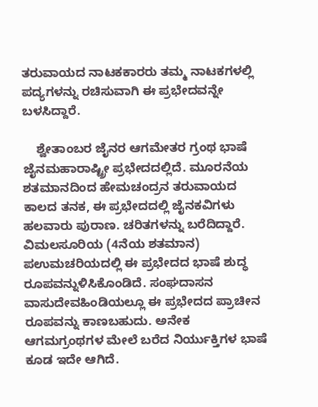ತರುವಾಯದ ನಾಟಕಕಾರರು ತಮ್ಮ ನಾಟಕಗಳಲ್ಲಿ ಪದ್ಯಗಳನ್ನು ರಚಿಸುವಾಗಿ ಈ ಪ್ರಭೇದವನ್ನೇ ಬಳಸಿದ್ದಾರೆ.

    ಶ್ವೇತಾಂಬರ ಜೈನರ ಆಗಮೇತರ ಗ್ರಂಥ ಭಾಷೆ ಜೈನಮಹಾರಾಷ್ಟ್ರೀ ಪ್ರಭೇದದಲ್ಲಿದೆ. ಮೂರನೆಯ ಶತಮಾನದಿಂದ ಹೇಮಚಂದ್ರನ ತರುವಾಯದ ಕಾಲದ ತನಕ, ಈ ಪ್ರಭೇದದಲ್ಲಿ ಜೈನಕವಿಗಳು ಹಲವಾರು ಪುರಾಣ. ಚರಿತಗಳನ್ನು ಬರೆದಿದ್ದಾರೆ. ವಿಮಲಸೂರಿಯ (4ನೆಯ ಶತಮಾನ) ಪಉಮಚರಿಯದಲ್ಲಿ ಈ ಪ್ರಭೇದದ ಭಾಷೆ ಶುದ್ಧ ರೂಪವನ್ನುಳಿಸಿಕೊಂಡಿದೆ. ಸಂಘದಾಸನ ವಾಸುದೇವಹಿಂಡಿಯಲ್ಲೂ ಈ ಪ್ರಭೇದದ ಪ್ರಾಚೀನ ರೂಪವನ್ನು ಕಾಣಬಹುದು. ಅನೇಕ ಆಗಮಗ್ರಂಥಗಳ ಮೇಲೆ ಬರೆದ ನಿರ್ಯುಕ್ತಿಗಳ ಭಾಷೆ ಕೂಡ ಇದೇ ಆಗಿದೆ.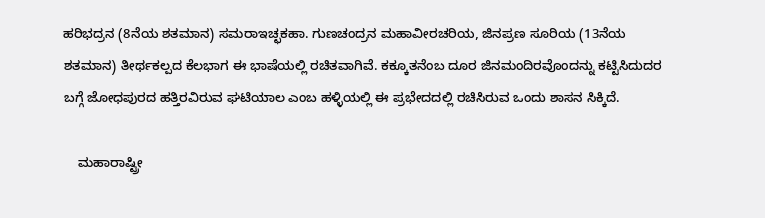ಹರಿಭದ್ರನ (8ನೆಯ ಶತಮಾನ) ಸಮರಾಇಚ್ಛಕಹಾ. ಗುಣಚಂದ್ರನ ಮಹಾವೀರಚರಿಯ, ಜಿನಪ್ರಣ ಸೂರಿಯ (13ನೆಯ ಶತಮಾನ) ತೀರ್ಥಕಲ್ಪದ ಕೆಲಭಾಗ ಈ ಭಾಷೆಯಲ್ಲಿ ರಚಿತವಾಗಿವೆ. ಕಕ್ಕೂತನೆಂಬ ದೂರ ಜಿನಮಂದಿರವೊಂದನ್ನು ಕಟ್ಟಿಸಿದುದರ ಬಗ್ಗೆ ಜೋಧಪುರದ ಹತ್ತಿರವಿರುವ ಘಟಿಯಾಲ ಎಂಬ ಹಳ್ಳಿಯಲ್ಲಿ ಈ ಪ್ರಭೇದದಲ್ಲಿ ರಚಿಸಿರುವ ಒಂದು ಶಾಸನ ಸಿಕ್ಕಿದೆ.

    ಮಹಾರಾಷ್ಟ್ರೀ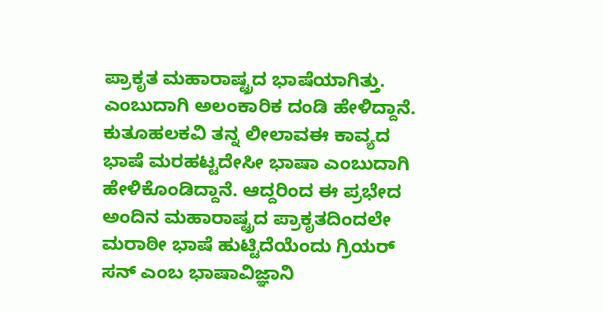ಪ್ರಾಕೃತ ಮಹಾರಾಷ್ಟ್ರದ ಭಾಷೆಯಾಗಿತ್ತು. ಎಂಬುದಾಗಿ ಅಲಂಕಾರಿಕ ದಂಡಿ ಹೇಳಿದ್ದಾನೆ. ಕುತೂಹಲಕವಿ ತನ್ನ ಲೀಲಾವಈ ಕಾವ್ಯದ ಭಾಷೆ ಮರಹಟ್ಟದೇಸೀ ಭಾಷಾ ಎಂಬುದಾಗಿ ಹೇಳಿಕೊಂಡಿದ್ದಾನೆ. ಆದ್ದರಿಂದ ಈ ಪ್ರಭೇದ ಅಂದಿನ ಮಹಾರಾಷ್ಟ್ರದ ಪ್ರಾಕೃತದಿಂದಲೇ ಮರಾಠೀ ಭಾಷೆ ಹುಟ್ಟಿದೆಯೆಂದು ಗ್ರಿಯರ್ ಸನ್ ಎಂಬ ಭಾಷಾವಿಜ್ಞಾನಿ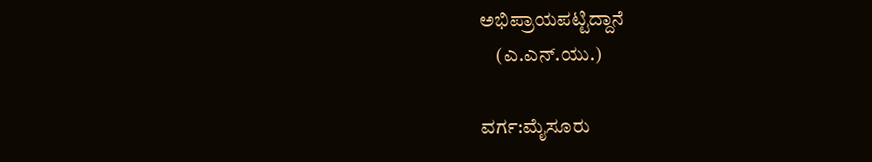ಅಭಿಪ್ರಾಯಪಟ್ಟಿದ್ದಾನೆ
    (ಎ.ಎನ್.ಯು.)

ವರ್ಗ:ಮೈಸೂರು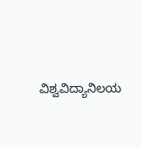ವಿಶ್ವವಿದ್ಯಾನಿಲಯ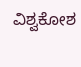ವಿಶ್ವಕೋಶ